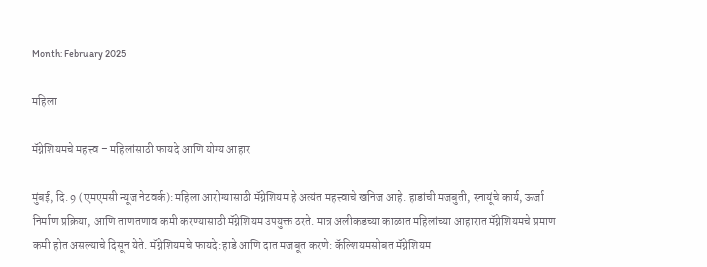Month: February 2025

महिला

मॅग्नेशियमचे महत्त्व – महिलांसाठी फायदे आणि योग्य आहार

मुंबई, दि. 9 (एमएमसी न्यूज नेटवर्क):महिला आरोग्यासाठी मॅग्नेशियम हे अत्यंत महत्त्वाचे खनिज आहे. हाडांची मजबुती, स्नायूंचे कार्य, ऊर्जा निर्माण प्रक्रिया, आणि ताणतणाव कमी करण्यासाठी मॅग्नेशियम उपयुक्त ठरते. मात्र अलीकडच्या काळात महिलांच्या आहारात मॅग्नेशियमचे प्रमाण कमी होत असल्याचे दिसून येते. मॅग्नेशियमचे फायदे:हाडे आणि दात मजबूत करणे: कॅल्शियमसोबत मॅग्नेशियम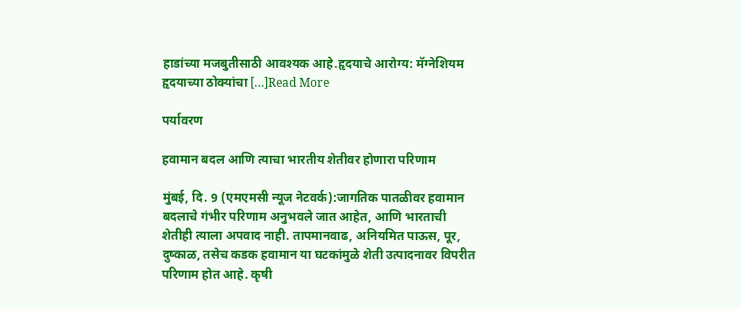हाडांच्या मजबुतीसाठी आवश्यक आहे.हृदयाचे आरोग्य: मॅग्नेशियम हृदयाच्या ठोक्यांचा […]Read More

पर्यावरण

हवामान बदल आणि त्याचा भारतीय शेतीवर होणारा परिणाम

मुंबई, दि. 9 (एमएमसी न्यूज नेटवर्क):जागतिक पातळीवर हवामान बदलाचे गंभीर परिणाम अनुभवले जात आहेत, आणि भारताची शेतीही त्याला अपवाद नाही. तापमानवाढ, अनियमित पाऊस, पूर, दुष्काळ, तसेच कडक हवामान या घटकांमुळे शेती उत्पादनावर विपरीत परिणाम होत आहे. कृषी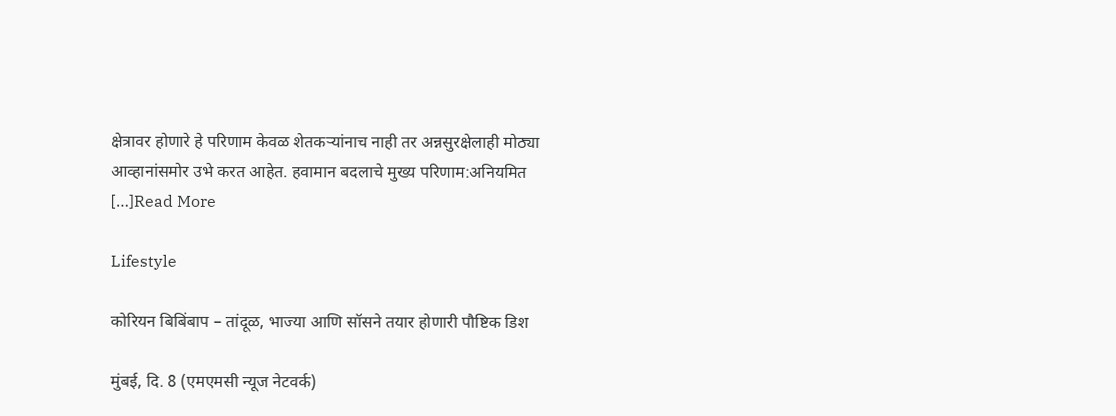क्षेत्रावर होणारे हे परिणाम केवळ शेतकऱ्यांनाच नाही तर अन्नसुरक्षेलाही मोठ्या आव्हानांसमोर उभे करत आहेत. हवामान बदलाचे मुख्य परिणाम:अनियमित […]Read More

Lifestyle

कोरियन बिबिंबाप – तांदूळ, भाज्या आणि सॉसने तयार होणारी पौष्टिक डिश

मुंबई, दि. 8 (एमएमसी न्यूज नेटवर्क)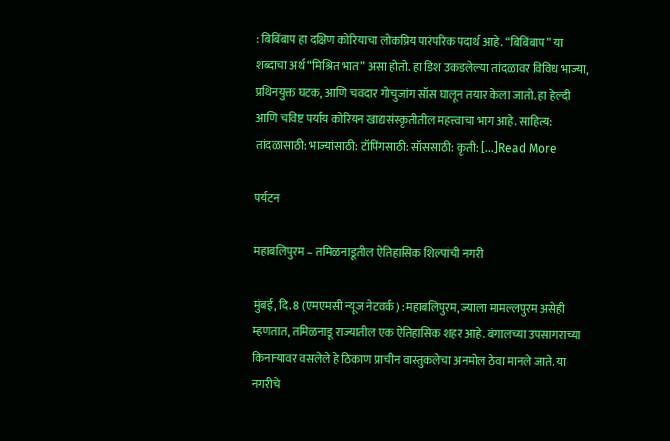: बिबिंबाप हा दक्षिण कोरियाचा लोकप्रिय पारंपरिक पदार्थ आहे. “बिबिंबाप” या शब्दाचा अर्थ “मिश्रित भात” असा होतो. हा डिश उकडलेल्या तांदळावर विविध भाज्या, प्रथिनयुक्त घटक, आणि चवदार गोचुजांग सॉस घालून तयार केला जातो. हा हेल्दी आणि चविष्ट पर्याय कोरियन खाद्यसंस्कृतीतील महत्त्वाचा भाग आहे. साहित्य: तांदळासाठी: भाज्यांसाठी: टॉपिंगसाठी: सॉससाठी: कृती: […]Read More

पर्यटन

महाबलिपुरम – तमिळनाडूतील ऐतिहासिक शिल्पांची नगरी

मुंबई, दि. 8 (एमएमसी न्यूज नेटवर्क) :महाबलिपुरम, ज्याला मामल्लपुरम असेही म्हणतात, तमिळनाडू राज्यातील एक ऐतिहासिक शहर आहे. बंगालच्या उपसागराच्या किनाऱ्यावर वसलेले हे ठिकाण प्राचीन वास्तुकलेचा अनमोल ठेवा मानले जाते. या नगरीचे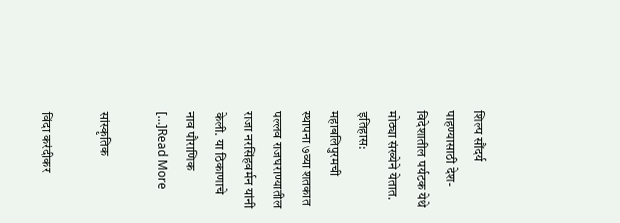शिल्प सौंदर्य पाहण्यासाठी देश-विदेशातील पर्यटक येथे मोठ्या संख्येने येतात. इतिहास: महाबलिपुरमची स्थापना ७व्या शतकात पल्लव राजघराण्यातील राजा नरसिंहवर्मन यांनी केली. या ठिकाणाचे नाव पौराणिक […]Read More

सांस्कृतिक

विंदा करंदीकर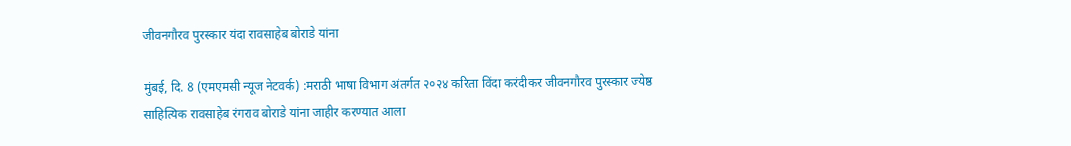जीवनगौरव पुरस्कार यंदा रावसाहेब बोराडे यांना

मुंबई, दि. 8 (एमएमसी न्यूज नेटवर्क) :मराठी भाषा विभाग अंतर्गत २०२४ करिता विंदा करंदीकर जीवनगौरव पुरस्कार ज्येष्ठ साहित्यिक रावसाहेब रंगराव बोराडे यांना जाहीर करण्यात आला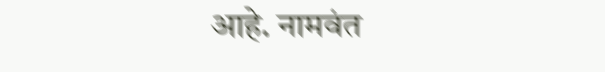आहे. नामवंत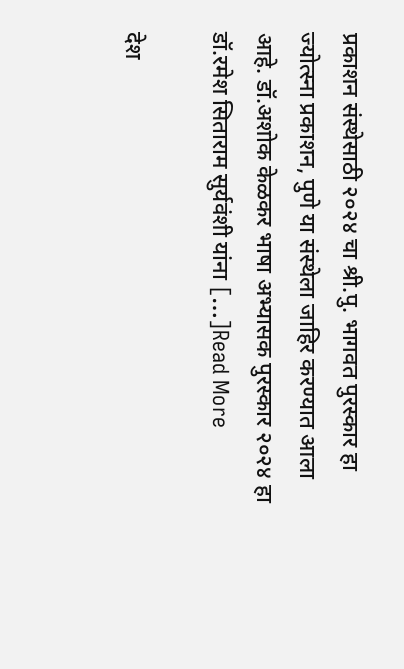प्रकाशन संस्‍थेसाठी २०२४ चा श्री.पु. भागवत पुरस्कार हा ज्योत्स्ना प्रकाशन, पुणे या संस्थेला जाहिर करण्यात आला आहे. डॉ.अशोक केळकर भाषा अभ्यासक पुरस्कार २०२४ हा डॉ.रमेश सिताराम सुर्यवंशी यांना […]Read More

देश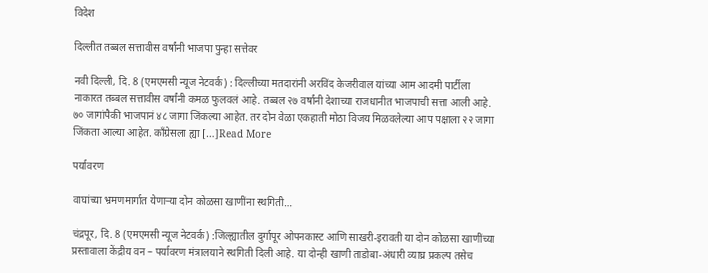विदेश

दिल्लीत तब्बल सत्तावीस वर्षांनी भाजपा पुन्हा सत्तेवर

नवी दिल्ली, दि. 8 (एमएमसी न्यूज नेटवर्क) : दिल्लीच्या मतदारांनी अरविंद केजरीवाल यांच्या आम आदमी पार्टीला नाकारत तब्बल सत्तावीस वर्षांनी कमळ फुलवलं आहे. तब्बल २७ वर्षांनी देशाच्या राजधानीत भाजपाची सत्ता आली आहे. ७० जागांपैकी भाजपानं ४८ जागा जिंकल्या आहेत. तर दोन वेळा एकहाती मोठा विजय मिळवलेल्या आप पक्षाला २२ जागा जिंकता आल्या आहेत. काँग्रेसला ह्या […]Read More

पर्यावरण

वाघांच्या भ्रमणमार्गात येणाऱ्या दोन कोळसा खाणींना स्थगिती…

चंद्रपूर, दि. 8 (एमएमसी न्यूज नेटवर्क) :जिल्ह्यातील दुर्गापूर ओपनकास्ट आणि साखरी-इरावती या दोन कोळसा खाणींच्या प्रस्तावाला केंद्रीय वन – पर्यावरण मंत्रालयाने स्थगिती दिली आहे. या दोन्ही खाणी ताडोबा-अंधारी व्याघ्र प्रकल्प तसेच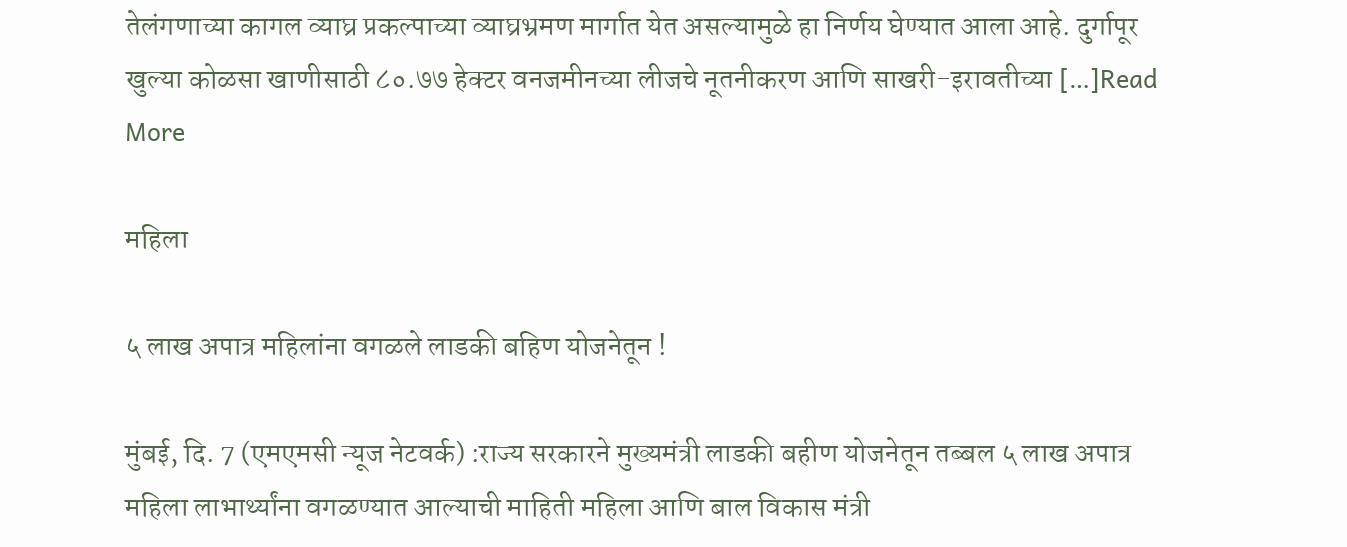तेलंगणाच्या कागल व्याघ्र प्रकल्पाच्या व्याघ्रभ्रमण मार्गात येत असल्यामुळे हा निर्णय घेण्यात आला आहे. दुर्गापूर खुल्या कोळसा खाणीसाठी ८०.७७ हेक्टर वनजमीनच्या लीजचे नूतनीकरण आणि साखरी-इरावतीच्या […]Read More

महिला

५ लाख अपात्र महिलांना वगळले लाडकी बहिण योजनेतून !

मुंबई, दि. 7 (एमएमसी न्यूज नेटवर्क) :राज्य सरकारने मुख्यमंत्री लाडकी बहीण योजनेतून तब्बल ५ लाख अपात्र महिला लाभार्थ्यांना वगळण्यात आल्याची माहिती महिला आणि बाल विकास मंत्री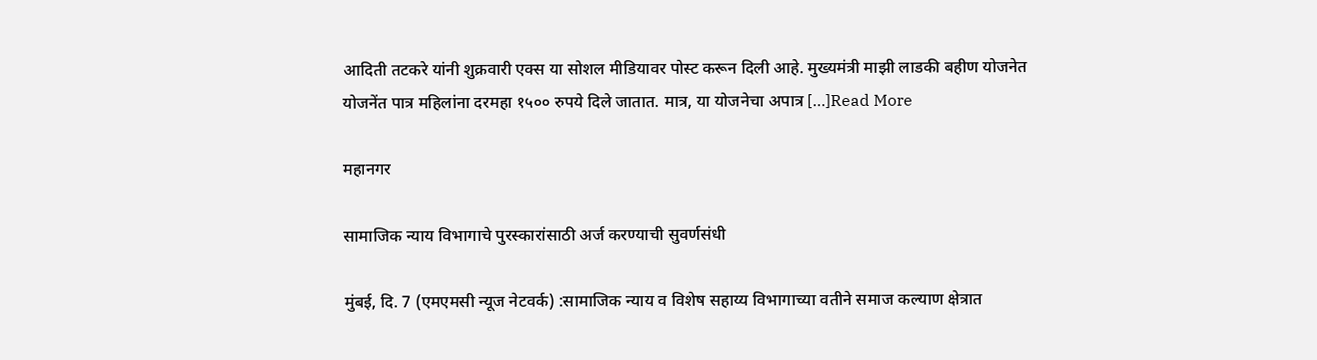आदिती तटकरे यांनी शुक्रवारी एक्स या सोशल मीडियावर पोस्ट करून दिली आहे. मुख्यमंत्री माझी लाडकी बहीण योजनेत योजनेंत पात्र महिलांना दरमहा १५०० रुपये दिले जातात. मात्र, या योजनेचा अपात्र […]Read More

महानगर

सामाजिक न्याय विभागाचे पुरस्कारांसाठी अर्ज करण्याची सुवर्णसंधी

मुंबई, दि. 7 (एमएमसी न्यूज नेटवर्क) :सामाजिक न्याय व विशेष सहाय्य विभागाच्या वतीने समाज कल्याण क्षेत्रात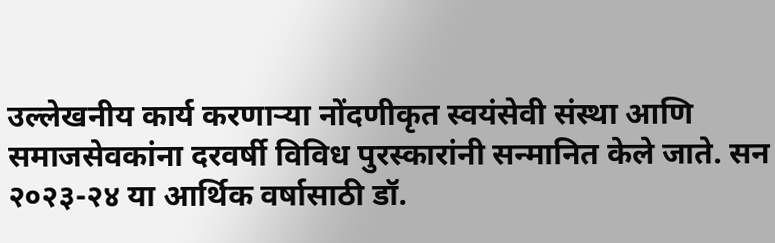उल्लेखनीय कार्य करणाऱ्या नोंदणीकृत स्वयंसेवी संस्था आणि समाजसेवकांना दरवर्षी विविध पुरस्कारांनी सन्मानित केले जाते. सन २०२३-२४ या आर्थिक वर्षासाठी डॉ.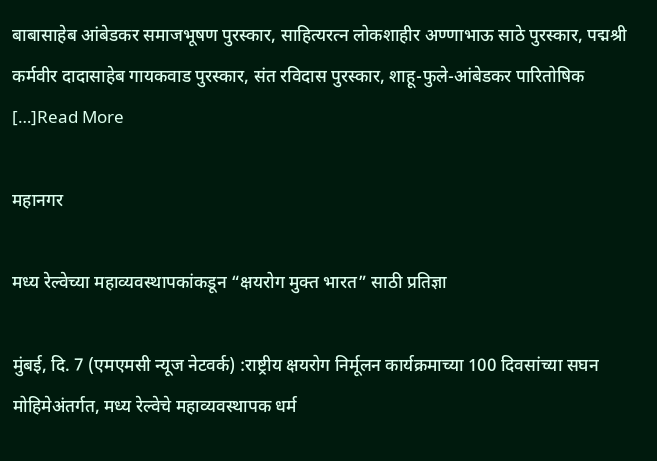बाबासाहेब आंबेडकर समाजभूषण पुरस्कार, साहित्यरत्न लोकशाहीर अण्णाभाऊ साठे पुरस्कार, पद्मश्री कर्मवीर दादासाहेब गायकवाड पुरस्कार, संत रविदास पुरस्कार, शाहू-फुले-आंबेडकर पारितोषिक […]Read More

महानगर

मध्य रेल्वेच्या महाव्यवस्थापकांकडून “क्षयरोग मुक्त भारत” साठी प्रतिज्ञा

मुंबई, दि. 7 (एमएमसी न्यूज नेटवर्क) :राष्ट्रीय क्षयरोग निर्मूलन कार्यक्रमाच्या 100 दिवसांच्या सघन मोहिमेअंतर्गत, मध्य रेल्वेचे महाव्यवस्थापक धर्म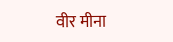वीर मीना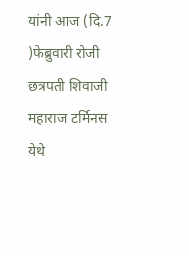यांनी आज (दि.7 )फेब्रुवारी रोजी छत्रपती शिवाजी महाराज टर्मिनस येथे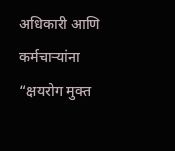अधिकारी आणि कर्मचाऱ्यांना “क्षयरोग मुक्त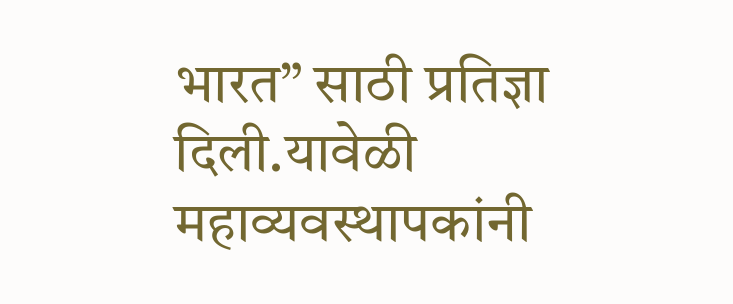भारत” साठी प्रतिज्ञा दिली.यावेळी महाव्यवस्थापकांनी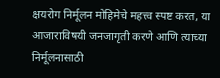क्षयरोग निर्मूलन मोहिमेचे महत्त्व स्पष्ट करत, या आजाराविषयी जनजागृती करणे आणि त्याच्या निर्मूलनासाठी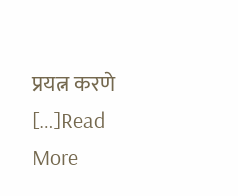प्रयत्न करणे […]Read More